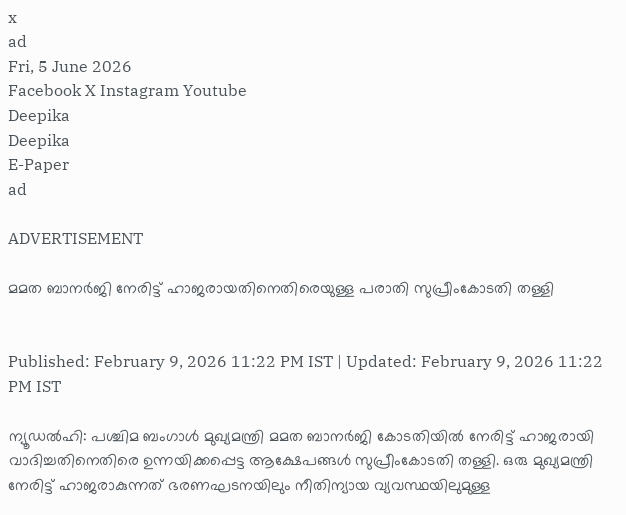x
ad
Fri, 5 June 2026
Facebook X Instagram Youtube
Deepika
Deepika
E-Paper
ad

ADVERTISEMENT

മമത ബാനർജി നേരിട്ട് ഹാജരായതിനെതിരെയുള്ള പരാതി സുപ്രീംകോടതി തള്ളി


Published: February 9, 2026 11:22 PM IST | Updated: February 9, 2026 11:22 PM IST

ന്യൂഡൽഹി: പശ്ചിമ ബംഗാൾ മുഖ്യമന്ത്രി മമത ബാനർജി കോടതിയിൽ നേരിട്ട് ഹാജരായി വാദിച്ചതിനെതിരെ ഉന്നയിക്കപ്പെട്ട ആക്ഷേപങ്ങൾ സുപ്രീംകോടതി തള്ളി. ഒരു മുഖ്യമന്ത്രി നേരിട്ട് ഹാജരാകുന്നത് ഭരണഘടനയിലും നീതിന്യായ വ്യവസ്ഥയിലുമുള്ള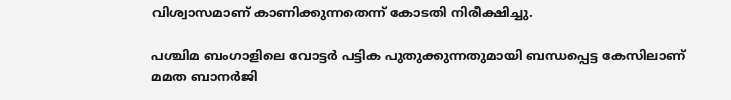വിശ്വാസമാണ് കാണിക്കുന്നതെന്ന് കോടതി നിരീക്ഷിച്ചു.

പശ്ചിമ ബംഗാളിലെ വോട്ടർ പട്ടിക പുതുക്കുന്നതുമായി ബന്ധപ്പെട്ട കേസിലാണ് മമത ബാനർജി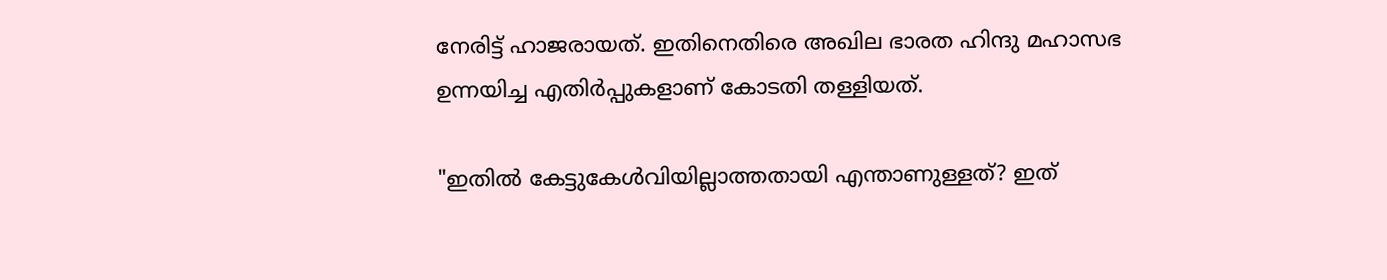നേരിട്ട് ഹാജരായത്. ഇതിനെതിരെ അഖില ഭാരത ഹിന്ദു മഹാസഭ ഉന്നയിച്ച എതിർപ്പുകളാണ് കോടതി തള്ളിയത്.

"ഇതിൽ കേട്ടുകേൾവിയില്ലാത്തതായി എന്താണുള്ളത്? ഇത്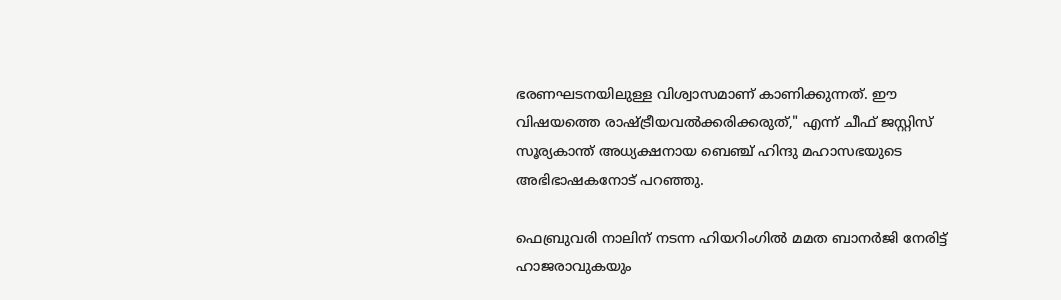ഭരണഘടനയിലുള്ള വിശ്വാസമാണ് കാണിക്കുന്നത്. ഈ വിഷയത്തെ രാഷ്ട്രീയവൽക്കരിക്കരുത്," എന്ന് ചീഫ് ജസ്റ്റിസ് സൂര്യകാന്ത് അധ്യക്ഷനായ ബെഞ്ച് ഹിന്ദു മഹാസഭയുടെ അഭിഭാഷകനോട് പറഞ്ഞു.

ഫെബ്രുവരി നാലിന് നടന്ന ഹിയറിംഗിൽ മമത ബാനർജി നേരിട്ട് ഹാജരാവുകയും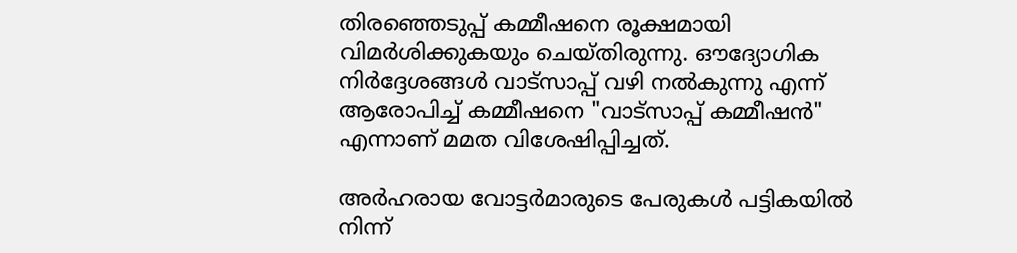തിരഞ്ഞെടുപ്പ് കമ്മീഷനെ രൂക്ഷമായി വിമർശിക്കുകയും ചെയ്തിരുന്നു. ഔദ്യോഗിക നിർദ്ദേശങ്ങൾ വാട്സാപ്പ് വഴി നൽകുന്നു എന്ന് ആരോപിച്ച് കമ്മീഷനെ "വാട്സാപ്പ് കമ്മീഷൻ" എന്നാണ് മമത വിശേഷിപ്പിച്ചത്.

അർഹരായ വോട്ടർമാരുടെ പേരുകൾ പട്ടികയിൽ നിന്ന്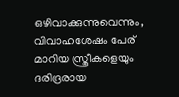ഒഴിവാക്കുന്നുവെന്നും, വിവാഹശേഷം പേര് മാറിയ സ്ത്രീകളെയും ദരിദ്രരായ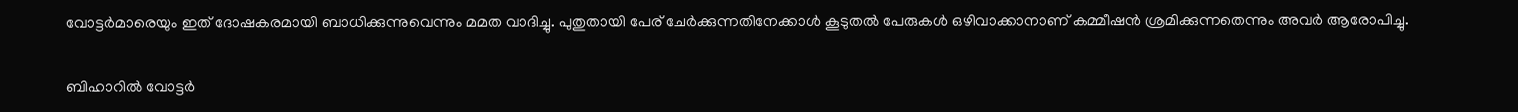വോട്ടർമാരെയും ഇത് ദോഷകരമായി ബാധിക്കുന്നുവെന്നും മമത വാദിച്ചു. പുതുതായി പേര് ചേർക്കുന്നതിനേക്കാൾ കൂടുതൽ പേരുകൾ ഒഴിവാക്കാനാണ് കമ്മീഷൻ ശ്രമിക്കുന്നതെന്നും അവർ ആരോപിച്ചു.

ബിഹാറിൽ വോട്ടർ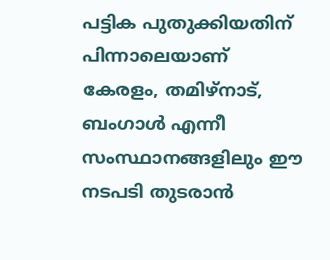പട്ടിക പുതുക്കിയതിന് പിന്നാലെയാണ് കേരളം, തമിഴ്‌നാട്, ബംഗാൾ എന്നീ സംസ്ഥാനങ്ങളിലും ഈ നടപടി തുടരാൻ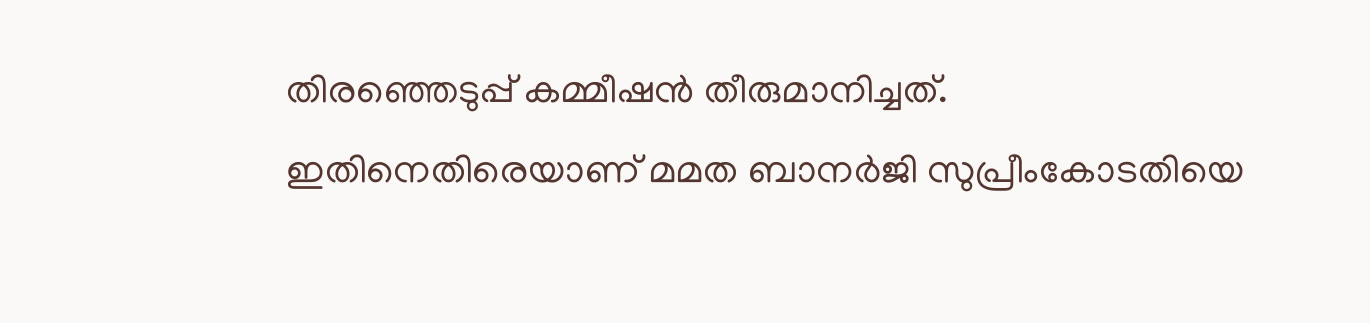തിരഞ്ഞെടുപ്പ് കമ്മീഷൻ തീരുമാനിച്ചത്. ഇതിനെതിരെയാണ് മമത ബാനർജി സുപ്രീംകോടതിയെ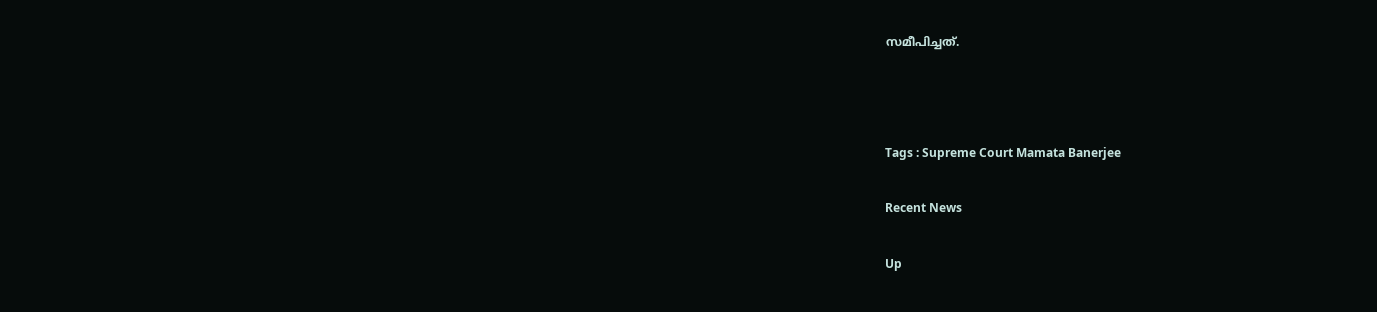സമീപിച്ചത്.



Tags : Supreme Court Mamata Banerjee

Recent News

Up